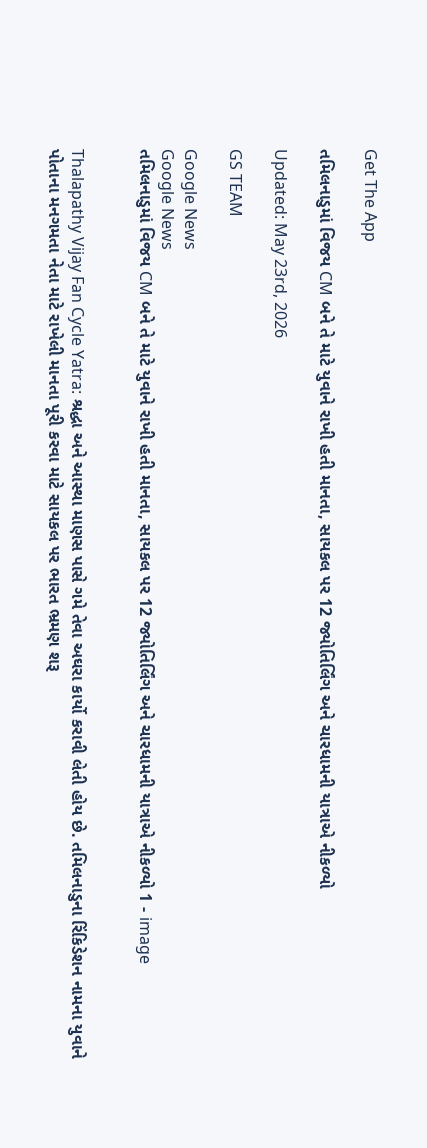Get The App

તમિલનાડુમાં વિજય CM બને તે માટે યુવાને રાખી હતી માનતા, સાયકલ પર 12 જ્યોતિર્લિંગ અને ચારધામની યાત્રાએ નીકળ્યો

Updated: May 23rd, 2026

GS TEAM

Google News
Google News
તમિલનાડુમાં વિજય CM બને તે માટે યુવાને રાખી હતી માનતા, સાયકલ પર 12 જ્યોતિર્લિંગ અને ચારધામની યાત્રાએ નીકળ્યો 1 - image


Thalapathy Vijay Fan Cycle Yatra: શ્રદ્ધા અને આસ્થા માણસ પાસે ગમે તેવા અઘરા કાર્યો કરાવી લેતી હોય છે. તમિલનાડુના રિંકિડેશન નામના યુવાને પોતાના મનગમતા નેતા માટે રાખેલી માનતા પૂરી કરવા માટે સાયકલ પર ભારત ભ્રમણ શરૂ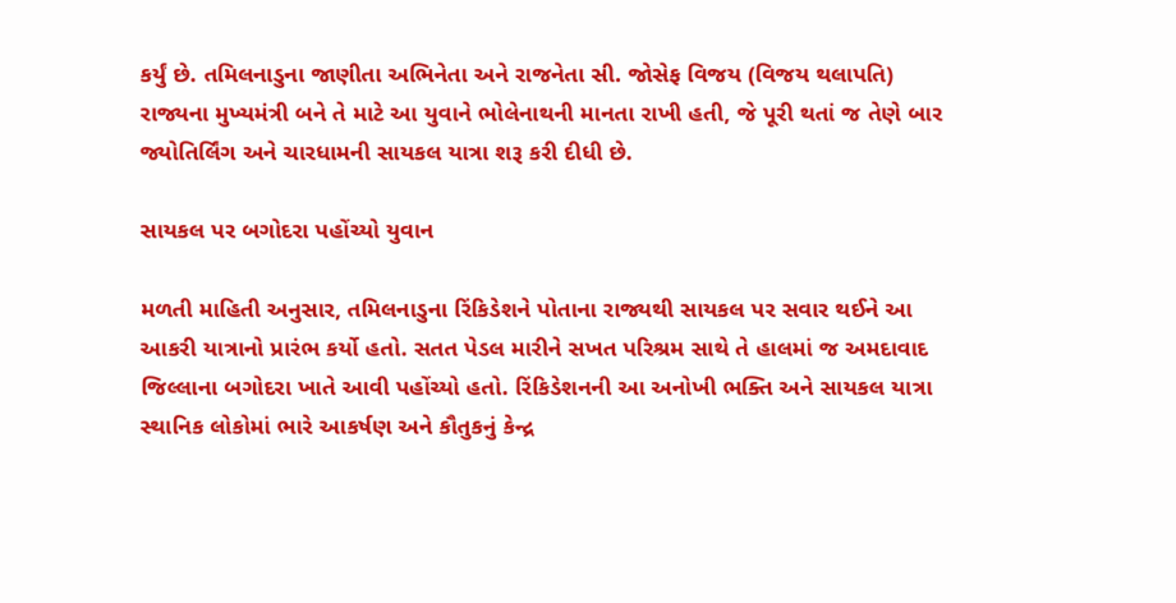કર્યું છે. તમિલનાડુના જાણીતા અભિનેતા અને રાજનેતા સી. જોસેફ વિજય (વિજય થલાપતિ) રાજ્યના મુખ્યમંત્રી બને તે માટે આ યુવાને ભોલેનાથની માનતા રાખી હતી, જે પૂરી થતાં જ તેણે બાર જ્યોતિર્લિંગ અને ચારધામની સાયકલ યાત્રા શરૂ કરી દીધી છે.

સાયકલ પર બગોદરા પહોંચ્યો યુવાન

મળતી માહિતી અનુસાર, તમિલનાડુના રિંકિડેશને પોતાના રાજ્યથી સાયકલ પર સવાર થઈને આ આકરી યાત્રાનો પ્રારંભ કર્યો હતો. સતત પેડલ મારીને સખત પરિશ્રમ સાથે તે હાલમાં જ અમદાવાદ જિલ્લાના બગોદરા ખાતે આવી પહોંચ્યો હતો. રિંકિડેશનની આ અનોખી ભક્તિ અને સાયકલ યાત્રા સ્થાનિક લોકોમાં ભારે આકર્ષણ અને કૌતુકનું કેન્દ્ર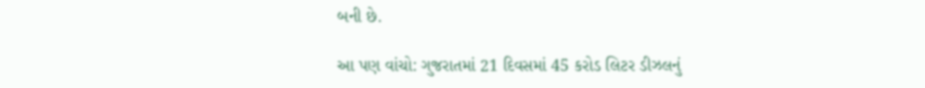બની છે.

આ પણ વાંચો: ગુજરાતમાં 21 દિવસમાં 45 કરોડ લિટર ડીઝલનું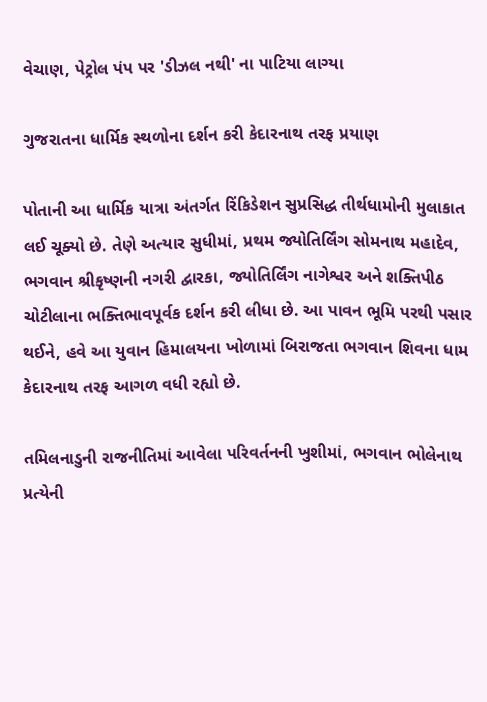વેચાણ, પેટ્રોલ પંપ પર 'ડીઝલ નથી' ના પાટિયા લાગ્યા

ગુજરાતના ધાર્મિક સ્થળોના દર્શન કરી કેદારનાથ તરફ પ્રયાણ

પોતાની આ ધાર્મિક યાત્રા અંતર્ગત રિંકિડેશન સુપ્રસિદ્ધ તીર્થધામોની મુલાકાત લઈ ચૂક્યો છે. તેણે અત્યાર સુધીમાં, પ્રથમ જ્યોતિર્લિંગ સોમનાથ મહાદેવ, ભગવાન શ્રીકૃષ્ણની નગરી દ્વારકા, જ્યોતિર્લિંગ નાગેશ્વર અને શક્તિપીઠ ચોટીલાના ભક્તિભાવપૂર્વક દર્શન કરી લીધા છે. આ પાવન ભૂમિ પરથી પસાર થઈને, હવે આ યુવાન હિમાલયના ખોળામાં બિરાજતા ભગવાન શિવના ધામ કેદારનાથ તરફ આગળ વધી રહ્યો છે.

તમિલનાડુની રાજનીતિમાં આવેલા પરિવર્તનની ખુશીમાં, ભગવાન ભોલેનાથ પ્રત્યેની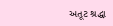અતૂટ શ્રદ્ધા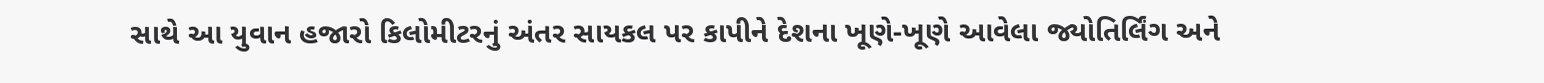સાથે આ યુવાન હજારો કિલોમીટરનું અંતર સાયકલ પર કાપીને દેશના ખૂણે-ખૂણે આવેલા જ્યોતિર્લિંગ અને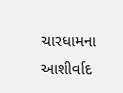ચારધામના આશીર્વાદ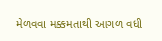મેળવવા મક્કમતાથી આગળ વધી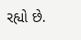રહ્યો છે.